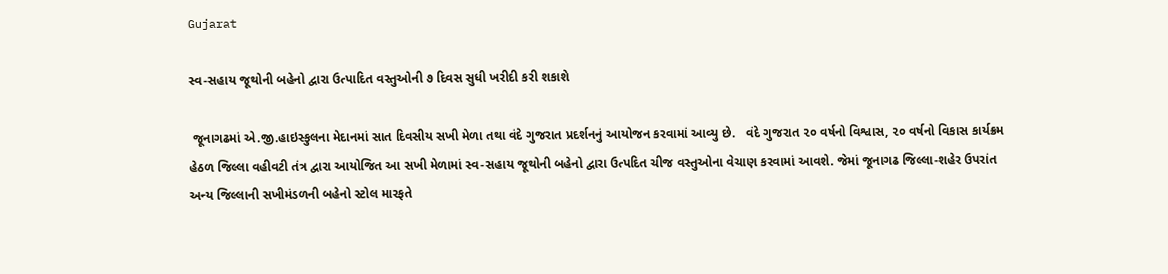Gujarat

સ્વ-સહાય જૂથોની બહેનો દ્વારા ઉત્પાદિત વસ્તુઓની ૭ દિવસ સુધી ખરીદી કરી શકાશે

 જૂનાગઢમાં એ.જી.હાઇસ્કુલના મેદાનમાં સાત દિવસીય સખી મેળા તથા વંદે ગુજરાત પ્રદર્શનનું આયોજન કરવામાં આવ્યુ છે.   વંદે ગુજરાત ૨૦ વર્ષનો વિશ્વાસ, ૨૦ વર્ષનો વિકાસ કાર્યક્રમ હેઠળ જિલ્લા વહીવટી તંત્ર દ્વારા આયોજિત આ સખી મેળામાં સ્વ-સહાય જૂથોની બહેનો દ્વારા ઉત્પદિત ચીજ વસ્તુઓના વેચાણ કરવામાં આવશે. જેમાં જૂનાગઢ જિલ્લા-શહેર ઉપરાંત અન્ય જિલ્લાની સખીમંડળની બહેનો સ્ટોલ મારફતે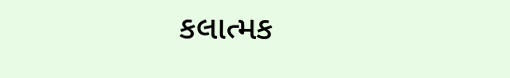કલાત્મક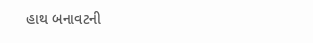હાથ બનાવટની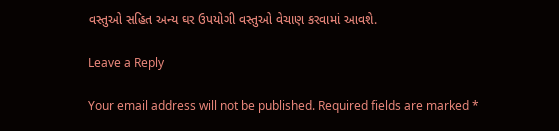વસ્તુઓ સહિત અન્ય ઘર ઉપયોગી વસ્તુઓ વેચાણ કરવામાં આવશે.

Leave a Reply

Your email address will not be published. Required fields are marked *